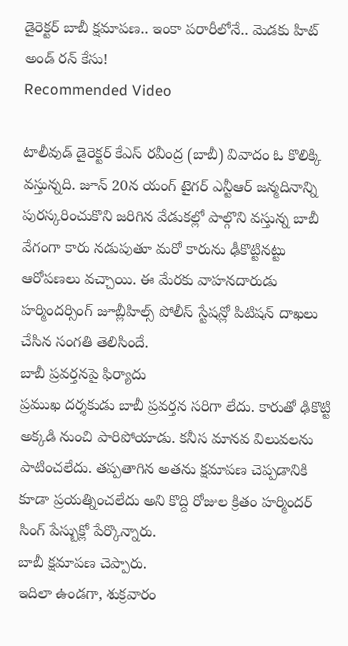డైరెక్టర్ బాబీ క్షమాపణ.. ఇంకా పరారీలోనే.. మెడకు హిట్ అండ్ రన్ కేసు!
Recommended Video

టాలీవుడ్ డైరెక్టర్ కేఎస్ రవీంద్ర (బాబీ) వివాదం ఓ కొలిక్కి వస్తున్నది. జూన్ 20న యంగ్ టైగర్ ఎన్టీఆర్ జన్మదినాన్ని పురస్కరించుకొని జరిగిన వేడుకల్లో పాల్గొని వస్తున్న బాబీ వేగంగా కారు నడుపుతూ మరో కారును ఢీకొట్టినట్టు ఆరోపణలు వచ్చాయి. ఈ మేరకు వాహనదారుడు హర్మిందర్సింగ్ జూబ్లీహిల్స్ పోలీస్ స్టేషన్లో పిటిషన్ దాఖలు చేసిన సంగతి తెలిసిందే.
బాబీ ప్రవర్తనపై ఫిర్యాదు
ప్రముఖ దర్శకుడు బాబీ ప్రవర్తన సరిగా లేదు. కారుతో ఢికొట్టి అక్కడి నుంచి పారిపోయాడు. కనీస మానవ విలువలను పాటించలేదు. తప్పతాగిన అతను క్షమాపణ చెప్పడానికి కూడా ప్రయత్నించలేదు అని కొద్ది రోజుల క్రితం హర్మిందర్ సింగ్ పేస్బుక్లో పేర్కొన్నారు.
బాబీ క్షమాపణ చెప్పారు.
ఇదిలా ఉండగా, శుక్రవారం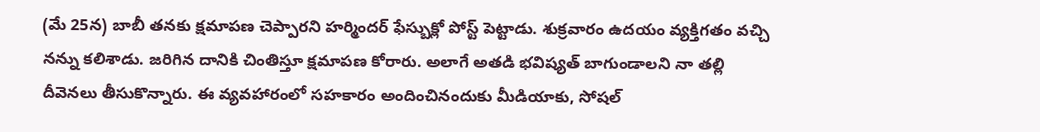(మే 25న) బాబీ తనకు క్షమాపణ చెప్పారని హర్మిందర్ ఫేస్బుక్లో పోస్ట్ పెట్టాడు. శుక్రవారం ఉదయం వ్యక్తిగతం వచ్చి నన్ను కలిశాడు. జరిగిన దానికి చింతిస్తూ క్షమాపణ కోరారు. అలాగే అతడి భవిష్యత్ బాగుండాలని నా తల్లి దీవెనలు తీసుకొన్నారు. ఈ వ్యవహారంలో సహకారం అందించినందుకు మీడియాకు, సోషల్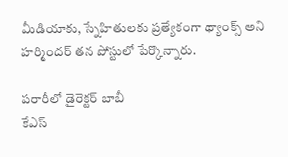మీడియాకు, స్నేహితులకు ప్రత్యేకంగా థ్యాంక్స్ అని హర్మిందర్ తన పోస్టులో పేర్కొన్నారు.

పరారీలో డైరెక్టర్ బాబీ
కేఎస్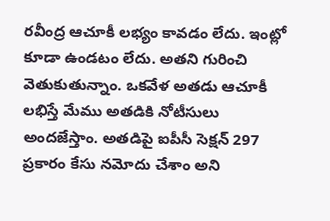రవీంద్ర ఆచూకీ లభ్యం కావడం లేదు. ఇంట్లో కూడా ఉండటం లేదు. అతని గురించి వెతుకుతున్నాం. ఒకవేళ అతడు ఆచూకీ లభిస్తే మేము అతడికి నోటీసులు అందజేస్తాం. అతడిపై ఐపీసీ సెక్షన్ 297 ప్రకారం కేసు నమోదు చేశాం అని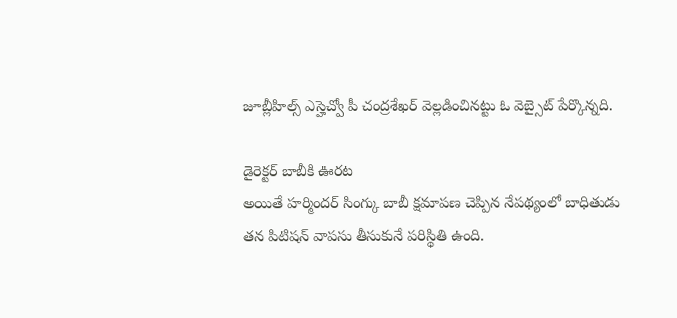జూబ్లీహిల్స్ ఎస్హెచ్వో పీ చంద్రశేఖర్ వెల్లడించినట్టు ఓ వెబ్సైట్ పేర్కొన్నది.

డైరెక్టర్ బాబీకి ఊరట
అయితే హర్మిందర్ సింగ్కు బాబీ క్షమాపణ చెప్పిన నేపథ్యంలో బాధితుడు తన పిటిషన్ వాపసు తీసుకునే పరిస్థితి ఉంది.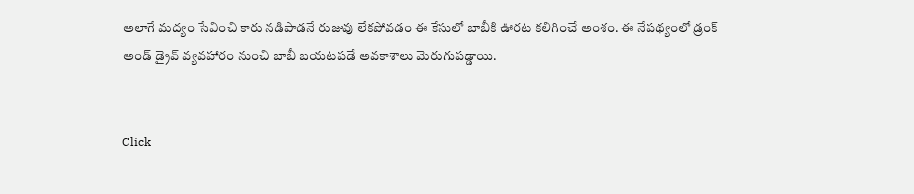అలాగే మద్యం సేవించి కారు నడిపాడనే రుజువు లేకపోవడం ఈ కేసులో బాబీకి ఊరట కలిగించే అంశం. ఈ నేపథ్యంలో డ్రంక్ అండ్ డ్రైవ్ వ్యవహారం నుంచి బాబీ బయటపడే అవకాశాలు మెరుగుపడ్డాయి.


Click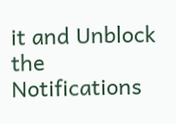it and Unblock the Notifications